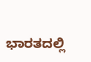ಭಾರತದಲ್ಲಿ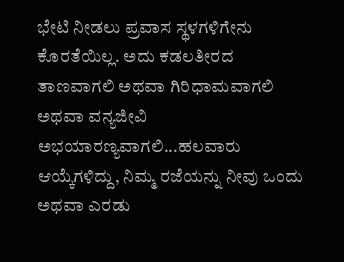ಭೇಟಿ ನೀಡಲು ಪ್ರವಾಸ ಸ್ಥಳಗಳಿಗೇನು ಕೊರತೆಯಿಲ್ಲ. ಅದು ಕಡಲತೀರದ ತಾಣವಾಗಲಿ ಅಥವಾ ಗಿರಿಧಾಮವಾಗಲಿ ಅಥವಾ ವನ್ಯಜೀವಿ ಅಭಯಾರಣ್ಯವಾಗಲಿ...ಹಲವಾರು ಆಯ್ಕೆಗಳಿದ್ದು, ನಿಮ್ಮ ರಜೆಯನ್ನು ನೀವು ಒಂದು ಅಥವಾ ಎರಡು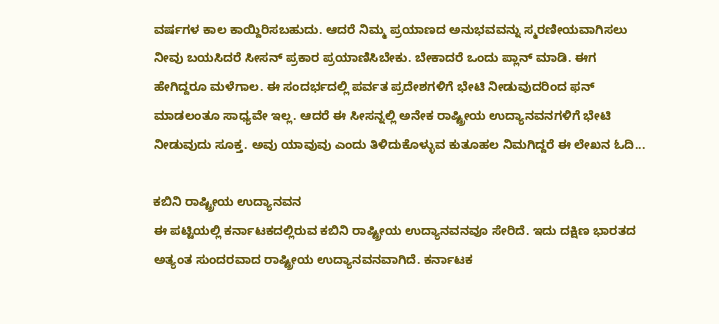ವರ್ಷಗಳ ಕಾಲ ಕಾಯ್ದಿರಿಸಬಹುದು. ಆದರೆ ನಿಮ್ಮ ಪ್ರಯಾಣದ ಅನುಭವವನ್ನು ಸ್ಮರಣೀಯವಾಗಿಸಲು ನೀವು ಬಯಸಿದರೆ ಸೀಸನ್ ಪ್ರಕಾರ ಪ್ರಯಾಣಿಸಿಬೇಕು. ಬೇಕಾದರೆ ಒಂದು ಪ್ಲಾನ್ ಮಾಡಿ. ಈಗ ಹೇಗಿದ್ದರೂ ಮಳೆಗಾಲ. ಈ ಸಂದರ್ಭದಲ್ಲಿ ಪರ್ವತ ಪ್ರದೇಶಗಳಿಗೆ ಭೇಟಿ ನೀಡುವುದರಿಂದ ಫನ್ ಮಾಡಲಂತೂ ಸಾಧ್ಯವೇ ಇಲ್ಲ. ಆದರೆ ಈ ಸೀಸನ್ನಲ್ಲಿ ಅನೇಕ ರಾಷ್ಟ್ರೀಯ ಉದ್ಯಾನವನಗಳಿಗೆ ಭೇಟಿ ನೀಡುವುದು ಸೂಕ್ತ. ಅವು ಯಾವುವು ಎಂದು ತಿಳಿದುಕೊಳ್ಳುವ ಕುತೂಹಲ ನಿಮಗಿದ್ದರೆ ಈ ಲೇಖನ ಓದಿ...

ಕಬಿನಿ ರಾಷ್ಟ್ರೀಯ ಉದ್ಯಾನವನ
ಈ ಪಟ್ಟಿಯಲ್ಲಿ ಕರ್ನಾಟಕದಲ್ಲಿರುವ ಕಬಿನಿ ರಾಷ್ಟ್ರೀಯ ಉದ್ಯಾನವನವೂ ಸೇರಿದೆ. ಇದು ದಕ್ಷಿಣ ಭಾರತದ ಅತ್ಯಂತ ಸುಂದರವಾದ ರಾಷ್ಟ್ರೀಯ ಉದ್ಯಾನವನವಾಗಿದೆ. ಕರ್ನಾಟಕ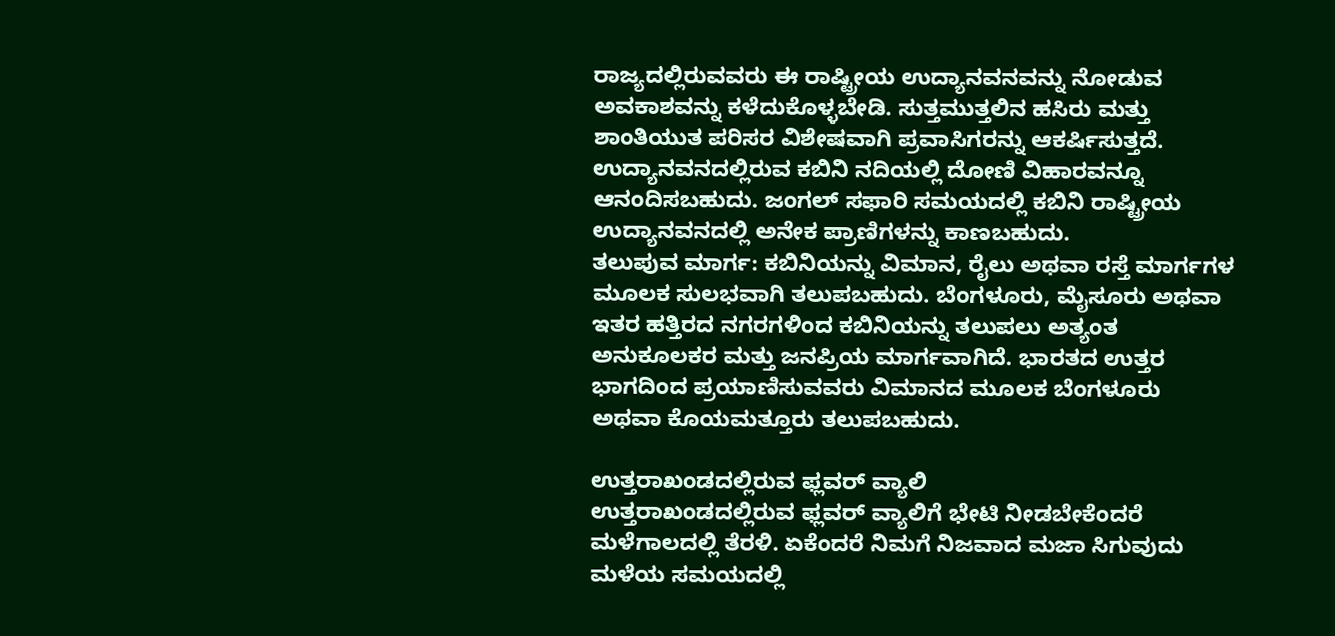ರಾಜ್ಯದಲ್ಲಿರುವವರು ಈ ರಾಷ್ಟ್ರೀಯ ಉದ್ಯಾನವನವನ್ನು ನೋಡುವ ಅವಕಾಶವನ್ನು ಕಳೆದುಕೊಳ್ಳಬೇಡಿ. ಸುತ್ತಮುತ್ತಲಿನ ಹಸಿರು ಮತ್ತು ಶಾಂತಿಯುತ ಪರಿಸರ ವಿಶೇಷವಾಗಿ ಪ್ರವಾಸಿಗರನ್ನು ಆಕರ್ಷಿಸುತ್ತದೆ. ಉದ್ಯಾನವನದಲ್ಲಿರುವ ಕಬಿನಿ ನದಿಯಲ್ಲಿ ದೋಣಿ ವಿಹಾರವನ್ನೂ ಆನಂದಿಸಬಹುದು. ಜಂಗಲ್ ಸಫಾರಿ ಸಮಯದಲ್ಲಿ ಕಬಿನಿ ರಾಷ್ಟ್ರೀಯ ಉದ್ಯಾನವನದಲ್ಲಿ ಅನೇಕ ಪ್ರಾಣಿಗಳನ್ನು ಕಾಣಬಹುದು.
ತಲುಪುವ ಮಾರ್ಗ: ಕಬಿನಿಯನ್ನು ವಿಮಾನ, ರೈಲು ಅಥವಾ ರಸ್ತೆ ಮಾರ್ಗಗಳ ಮೂಲಕ ಸುಲಭವಾಗಿ ತಲುಪಬಹುದು. ಬೆಂಗಳೂರು, ಮೈಸೂರು ಅಥವಾ ಇತರ ಹತ್ತಿರದ ನಗರಗಳಿಂದ ಕಬಿನಿಯನ್ನು ತಲುಪಲು ಅತ್ಯಂತ ಅನುಕೂಲಕರ ಮತ್ತು ಜನಪ್ರಿಯ ಮಾರ್ಗವಾಗಿದೆ. ಭಾರತದ ಉತ್ತರ ಭಾಗದಿಂದ ಪ್ರಯಾಣಿಸುವವರು ವಿಮಾನದ ಮೂಲಕ ಬೆಂಗಳೂರು ಅಥವಾ ಕೊಯಮತ್ತೂರು ತಲುಪಬಹುದು.

ಉತ್ತರಾಖಂಡದಲ್ಲಿರುವ ಫ್ಲವರ್ ವ್ಯಾಲಿ
ಉತ್ತರಾಖಂಡದಲ್ಲಿರುವ ಫ್ಲವರ್ ವ್ಯಾಲಿಗೆ ಭೇಟಿ ನೀಡಬೇಕೆಂದರೆ ಮಳೆಗಾಲದಲ್ಲಿ ತೆರಳಿ. ಏಕೆಂದರೆ ನಿಮಗೆ ನಿಜವಾದ ಮಜಾ ಸಿಗುವುದು ಮಳೆಯ ಸಮಯದಲ್ಲಿ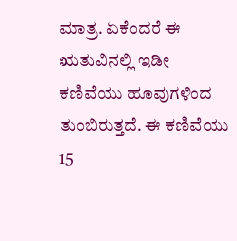ಮಾತ್ರ. ಏಕೆಂದರೆ ಈ ಋತುವಿನಲ್ಲಿ ಇಡೀ ಕಣಿವೆಯು ಹೂವುಗಳಿಂದ ತುಂಬಿರುತ್ತದೆ. ಈ ಕಣಿವೆಯು 15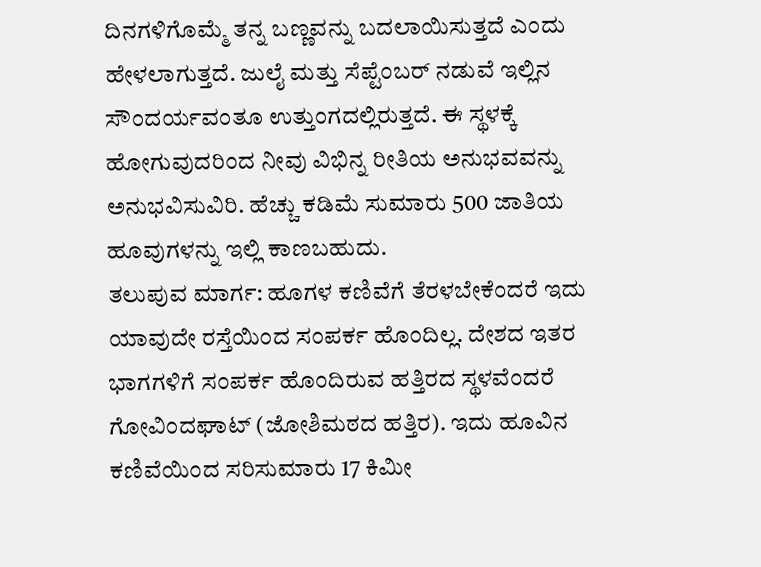ದಿನಗಳಿಗೊಮ್ಮೆ ತನ್ನ ಬಣ್ಣವನ್ನು ಬದಲಾಯಿಸುತ್ತದೆ ಎಂದು ಹೇಳಲಾಗುತ್ತದೆ. ಜುಲೈ ಮತ್ತು ಸೆಪ್ಟೆಂಬರ್ ನಡುವೆ ಇಲ್ಲಿನ ಸೌಂದರ್ಯವಂತೂ ಉತ್ತುಂಗದಲ್ಲಿರುತ್ತದೆ. ಈ ಸ್ಥಳಕ್ಕೆ ಹೋಗುವುದರಿಂದ ನೀವು ವಿಭಿನ್ನ ರೀತಿಯ ಅನುಭವವನ್ನು ಅನುಭವಿಸುವಿರಿ. ಹೆಚ್ಚು ಕಡಿಮೆ ಸುಮಾರು 500 ಜಾತಿಯ ಹೂವುಗಳನ್ನು ಇಲ್ಲಿ ಕಾಣಬಹುದು.
ತಲುಪುವ ಮಾರ್ಗ: ಹೂಗಳ ಕಣಿವೆಗೆ ತೆರಳಬೇಕೆಂದರೆ ಇದು ಯಾವುದೇ ರಸ್ತೆಯಿಂದ ಸಂಪರ್ಕ ಹೊಂದಿಲ್ಲ. ದೇಶದ ಇತರ ಭಾಗಗಳಿಗೆ ಸಂಪರ್ಕ ಹೊಂದಿರುವ ಹತ್ತಿರದ ಸ್ಥಳವೆಂದರೆ ಗೋವಿಂದಘಾಟ್ (ಜೋಶಿಮಠದ ಹತ್ತಿರ). ಇದು ಹೂವಿನ ಕಣಿವೆಯಿಂದ ಸರಿಸುಮಾರು 17 ಕಿಮೀ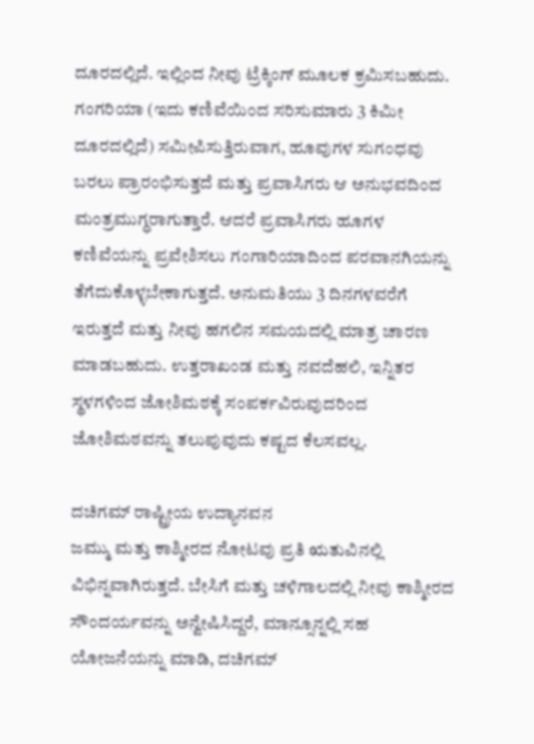ದೂರದಲ್ಲಿದೆ. ಇಲ್ಲಿಂದ ನೀವು ಟ್ರೆಕ್ಕಿಂಗ್ ಮೂಲಕ ಕ್ರಮಿಸಬಹುದು. ಗಂಗರಿಯಾ (ಇದು ಕಣಿವೆಯಿಂದ ಸರಿಸುಮಾರು 3 ಕಿಮೀ ದೂರದಲ್ಲಿದೆ) ಸಮೀಪಿಸುತ್ತಿರುವಾಗ, ಹೂವುಗಳ ಸುಗಂಧವು ಬರಲು ಪ್ರಾರಂಭಿಸುತ್ತದೆ ಮತ್ತು ಪ್ರವಾಸಿಗರು ಆ ಅನುಭವದಿಂದ ಮಂತ್ರಮುಗ್ಧರಾಗುತ್ತಾರೆ. ಆದರೆ ಪ್ರವಾಸಿಗರು ಹೂಗಳ ಕಣಿವೆಯನ್ನು ಪ್ರವೇಶಿಸಲು ಗಂಗಾರಿಯಾದಿಂದ ಪರವಾನಗಿಯನ್ನು ತೆಗೆದುಕೊಳ್ಳಬೇಕಾಗುತ್ತದೆ. ಅನುಮತಿಯು 3 ದಿನಗಳವರೆಗೆ ಇರುತ್ತದೆ ಮತ್ತು ನೀವು ಹಗಲಿನ ಸಮಯದಲ್ಲಿ ಮಾತ್ರ ಚಾರಣ ಮಾಡಬಹುದು. ಉತ್ತರಾಖಂಡ ಮತ್ತು ನವದೆಹಲಿ, ಇನ್ನಿತರ ಸ್ಥಳಗಳಿಂದ ಜೋಶಿಮಠಕ್ಕೆ ಸಂಪರ್ಕವಿರುವುದರಿಂದ ಜೋಶಿಮಠವನ್ನು ತಲುಪುವುದು ಕಷ್ಟದ ಕೆಲಸವಲ್ಲ.

ದಚಿಗಮ್ ರಾಷ್ಟ್ರೀಯ ಉದ್ಯಾನವನ
ಜಮ್ಮು ಮತ್ತು ಕಾಶ್ಮೀರದ ನೋಟವು ಪ್ರತಿ ಋತುವಿನಲ್ಲಿ ವಿಭಿನ್ನವಾಗಿರುತ್ತದೆ. ಬೇಸಿಗೆ ಮತ್ತು ಚಳಿಗಾಲದಲ್ಲಿ ನೀವು ಕಾಶ್ಮೀರದ ಸೌಂದರ್ಯವನ್ನು ಅನ್ವೇಷಿಸಿದ್ದರೆ, ಮಾನ್ಸೂನ್ನಲ್ಲಿ ಸಹ ಯೋಜನೆಯನ್ನು ಮಾಡಿ, ದಚಿಗಮ್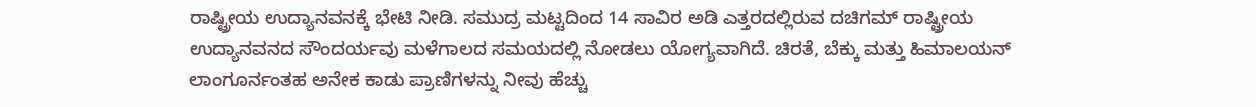ರಾಷ್ಟ್ರೀಯ ಉದ್ಯಾನವನಕ್ಕೆ ಭೇಟಿ ನೀಡಿ. ಸಮುದ್ರ ಮಟ್ಟದಿಂದ 14 ಸಾವಿರ ಅಡಿ ಎತ್ತರದಲ್ಲಿರುವ ದಚಿಗಮ್ ರಾಷ್ಟ್ರೀಯ ಉದ್ಯಾನವನದ ಸೌಂದರ್ಯವು ಮಳೆಗಾಲದ ಸಮಯದಲ್ಲಿ ನೋಡಲು ಯೋಗ್ಯವಾಗಿದೆ. ಚಿರತೆ, ಬೆಕ್ಕು ಮತ್ತು ಹಿಮಾಲಯನ್ ಲಾಂಗೂರ್ನಂತಹ ಅನೇಕ ಕಾಡು ಪ್ರಾಣಿಗಳನ್ನು ನೀವು ಹೆಚ್ಚು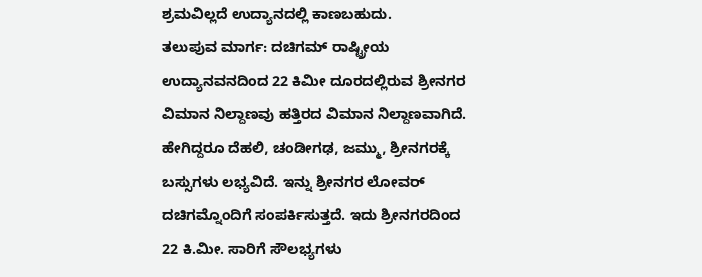ಶ್ರಮವಿಲ್ಲದೆ ಉದ್ಯಾನದಲ್ಲಿ ಕಾಣಬಹುದು.
ತಲುಪುವ ಮಾರ್ಗ: ದಚಿಗಮ್ ರಾಷ್ಟ್ರೀಯ ಉದ್ಯಾನವನದಿಂದ 22 ಕಿಮೀ ದೂರದಲ್ಲಿರುವ ಶ್ರೀನಗರ ವಿಮಾನ ನಿಲ್ದಾಣವು ಹತ್ತಿರದ ವಿಮಾನ ನಿಲ್ದಾಣವಾಗಿದೆ. ಹೇಗಿದ್ದರೂ ದೆಹಲಿ, ಚಂಡೀಗಢ, ಜಮ್ಮು, ಶ್ರೀನಗರಕ್ಕೆ ಬಸ್ಸುಗಳು ಲಭ್ಯವಿದೆ. ಇನ್ನು ಶ್ರೀನಗರ ಲೋವರ್ ದಚಿಗಮ್ನೊಂದಿಗೆ ಸಂಪರ್ಕಿಸುತ್ತದೆ. ಇದು ಶ್ರೀನಗರದಿಂದ 22 ಕಿ.ಮೀ. ಸಾರಿಗೆ ಸೌಲಭ್ಯಗಳು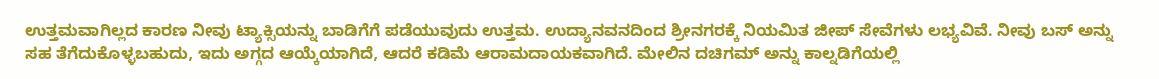ಉತ್ತಮವಾಗಿಲ್ಲದ ಕಾರಣ ನೀವು ಟ್ಯಾಕ್ಸಿಯನ್ನು ಬಾಡಿಗೆಗೆ ಪಡೆಯುವುದು ಉತ್ತಮ. ಉದ್ಯಾನವನದಿಂದ ಶ್ರೀನಗರಕ್ಕೆ ನಿಯಮಿತ ಜೀಪ್ ಸೇವೆಗಳು ಲಭ್ಯವಿವೆ. ನೀವು ಬಸ್ ಅನ್ನು ಸಹ ತೆಗೆದುಕೊಳ್ಳಬಹುದು, ಇದು ಅಗ್ಗದ ಆಯ್ಕೆಯಾಗಿದೆ, ಆದರೆ ಕಡಿಮೆ ಆರಾಮದಾಯಕವಾಗಿದೆ. ಮೇಲಿನ ದಚಿಗಮ್ ಅನ್ನು ಕಾಲ್ನಡಿಗೆಯಲ್ಲಿ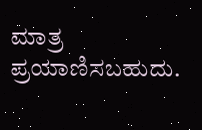ಮಾತ್ರ ಪ್ರಯಾಣಿಸಬಹುದು.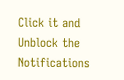Click it and Unblock the Notifications